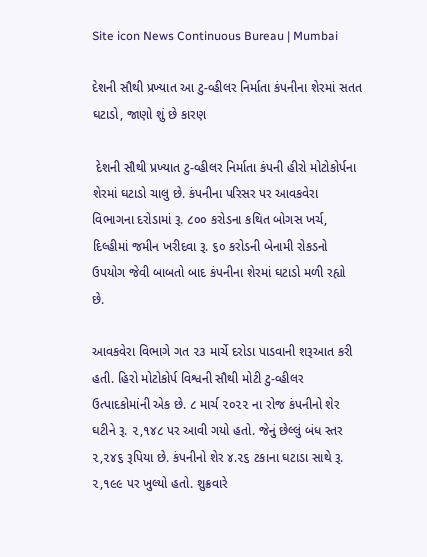Site icon News Continuous Bureau | Mumbai

દેશની સૌથી પ્રખ્યાત આ ટુ-વ્હીલર નિર્માતા કંપનીના શેરમાં સતત ઘટાડો, જાણો શું છે કારણ

 દેશની સૌથી પ્રખ્યાત ટુ-વ્હીલર નિર્માતા કંપની હીરો મોટોકોર્પના શેરમાં ઘટાડો ચાલુ છે. કંપનીના પરિસર પર આવકવેરા વિભાગના દરોડામાં રૂ. ૮૦૦ કરોડના કથિત બોગસ ખર્ચ, દિલ્હીમાં જમીન ખરીદવા રૂ. ૬૦ કરોડની બેનામી રોકડનો ઉપયોગ જેવી બાબતો બાદ કંપનીના શેરમાં ઘટાડો મળી રહ્યો છે.

આવકવેરા વિભાગે ગત ૨૩ માર્ચે દરોડા પાડવાની શરૂઆત કરી હતી. હિરો મોટોકોર્પ વિશ્વની સૌથી મોટી ટુ-વ્હીલર ઉત્પાદકોમાંની એક છે. ૮ માર્ચ ૨૦૨૨ ના રોજ કંપનીનો શેર ઘટીને રૂ. ૨,૧૪૮ પર આવી ગયો હતો. જેનું છેલ્લું બંધ સ્તર ૨,૨૪૬ રૂપિયા છે. કંપનીનો શેર ૪.૨૬ ટકાના ઘટાડા સાથે રૂ. ૨,૧૯૯ પર ખુલ્યો હતો. શુક્રવારે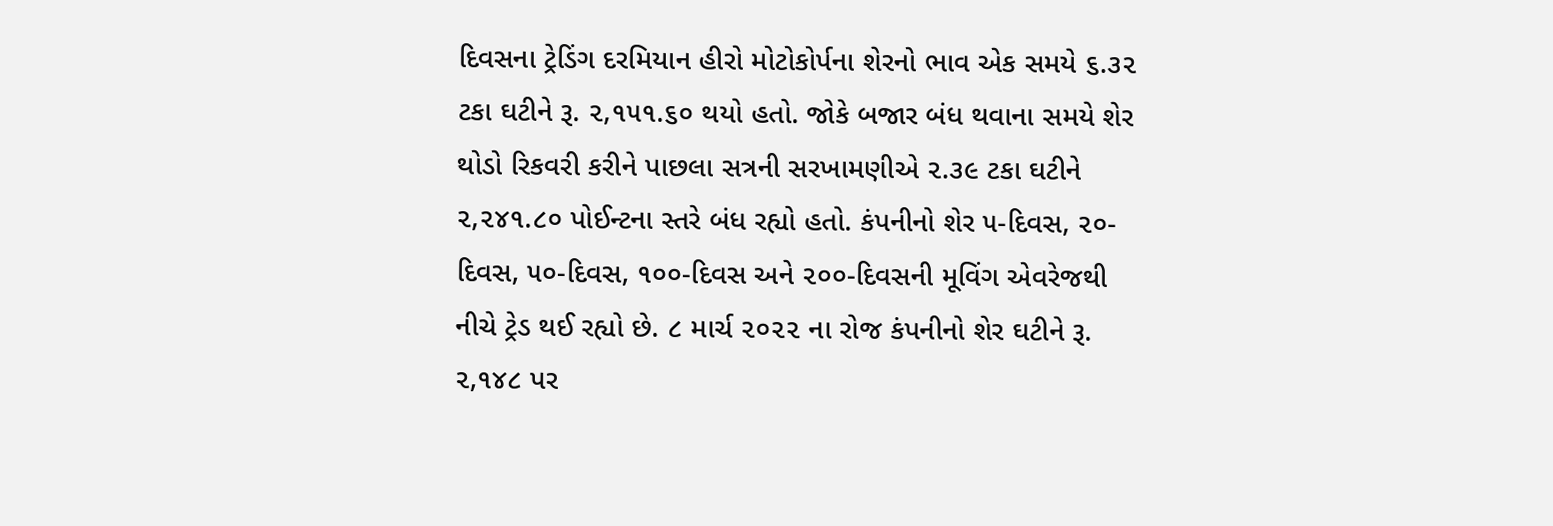દિવસના ટ્રેડિંગ દરમિયાન હીરો મોટોકોર્પના શેરનો ભાવ એક સમયે ૬.૩૨ ટકા ઘટીને રૂ. ૨,૧૫૧.૬૦ થયો હતો. જોકે બજાર બંધ થવાના સમયે શેર થોડો રિકવરી કરીને પાછલા સત્રની સરખામણીએ ૨.૩૯ ટકા ઘટીને ૨,૨૪૧.૮૦ પોઈન્ટના સ્તરે બંધ રહ્યો હતો. કંપનીનો શેર ૫-દિવસ, ૨૦-દિવસ, ૫૦-દિવસ, ૧૦૦-દિવસ અને ૨૦૦-દિવસની મૂવિંગ એવરેજથી નીચે ટ્રેડ થઈ રહ્યો છે. ૮ માર્ચ ૨૦૨૨ ના રોજ કંપનીનો શેર ઘટીને રૂ. ૨,૧૪૮ પર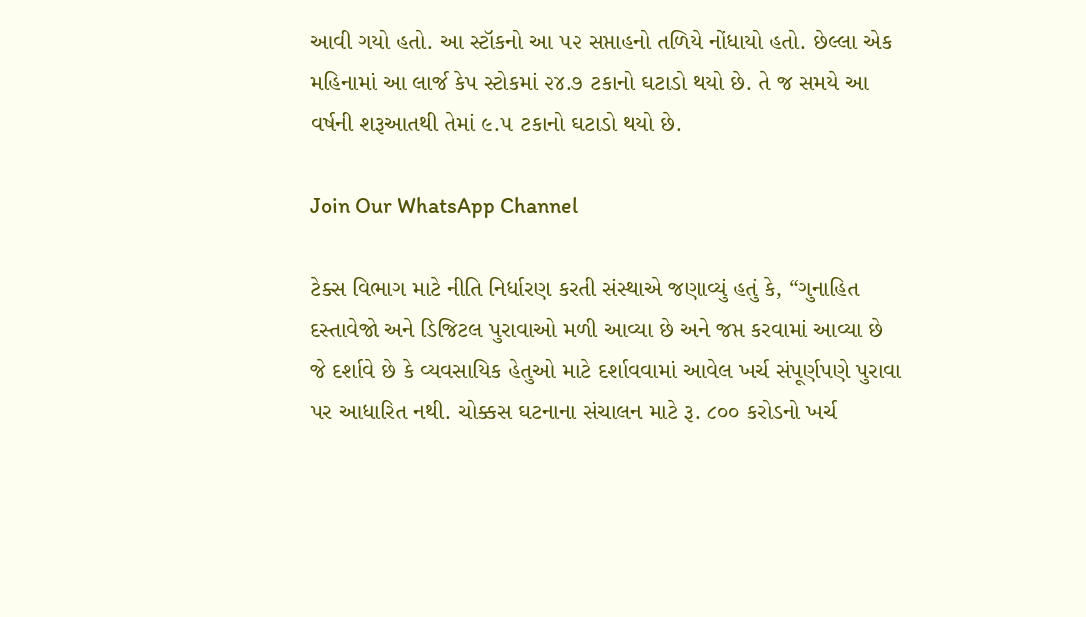આવી ગયો હતો. આ સ્ટૉકનો આ ૫૨ સપ્તાહનો તળિયે નોંધાયો હતો. છેલ્લા એક મહિનામાં આ લાર્જ કેપ સ્ટોકમાં ૨૪.૭ ટકાનો ઘટાડો થયો છે. તે જ સમયે આ વર્ષની શરૂઆતથી તેમાં ૯.૫ ટકાનો ઘટાડો થયો છે.

Join Our WhatsApp Channel

ટેક્સ વિભાગ માટે નીતિ નિર્ધારણ કરતી સંસ્થાએ જણાવ્યું હતું કે, “ગુનાહિત દસ્તાવેજો અને ડિજિટલ પુરાવાઓ મળી આવ્યા છે અને જપ્ત કરવામાં આવ્યા છે જે દર્શાવે છે કે વ્યવસાયિક હેતુઓ માટે દર્શાવવામાં આવેલ ખર્ચ સંપૂર્ણપણે પુરાવા પર આધારિત નથી. ચોક્કસ ઘટનાના સંચાલન માટે રૂ. ૮૦૦ કરોડનો ખર્ચ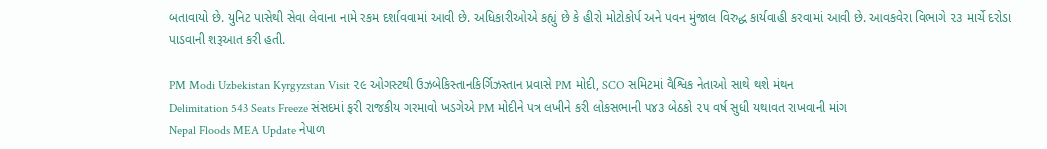બતાવાયો છે. યુનિટ પાસેથી સેવા લેવાના નામે રકમ દર્શાવવામાં આવી છે. અધિકારીઓએ કહ્યું છે કે હીરો મોટોકોર્પ અને પવન મુંજાલ વિરુદ્ધ કાર્યવાહી કરવામાં આવી છે. આવકવેરા વિભાગે ૨૩ માર્ચે દરોડા પાડવાની શરૂઆત કરી હતી.

PM Modi Uzbekistan Kyrgyzstan Visit ૨૯ ઓગસ્ટથી ઉઝબેકિસ્તાનકિર્ગિઝસ્તાન પ્રવાસે PM મોદી, SCO સમિટમાં વૈશ્વિક નેતાઓ સાથે થશે મંથન
Delimitation 543 Seats Freeze સંસદમાં ફરી રાજકીય ગરમાવો ખડગેએ PM મોદીને પત્ર લખીને કરી લોકસભાની ૫૪૩ બેઠકો ૨૫ વર્ષ સુધી યથાવત રાખવાની માંગ
Nepal Floods MEA Update નેપાળ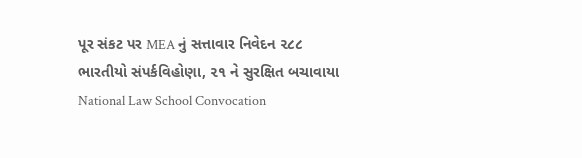પૂર સંકટ પર MEA નું સત્તાવાર નિવેદન ૨૮૮ ભારતીયો સંપર્કવિહોણા, ૨૧ ને સુરક્ષિત બચાવાયા
National Law School Convocation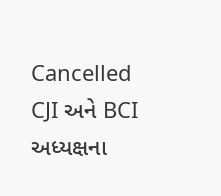Cancelled CJI અને BCI અધ્યક્ષના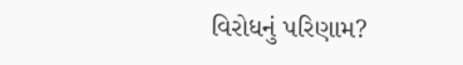વિરોધનું પરિણામ?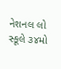નેશનલ લો સ્કૂલે ૩૪મો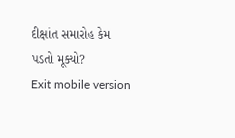દીક્ષાંત સમારોહ કેમ પડતો મૂક્યો?
Exit mobile version